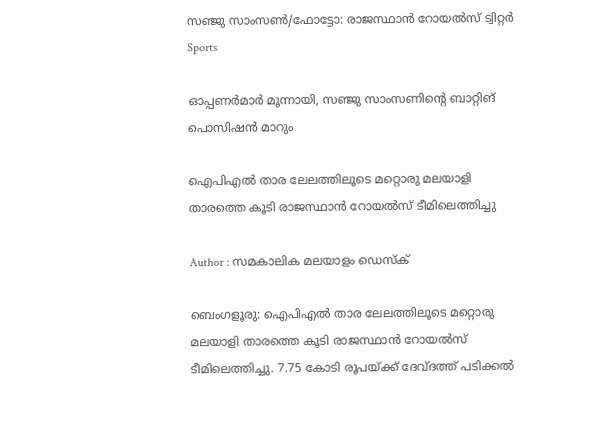സഞ്ജു സാംസണ്‍/ഫോട്ടോ: രാജസ്ഥാന്‍ റോയല്‍സ് ട്വിറ്റര്‍
Sports

ഓപ്പണര്‍മാര്‍ മൂന്നായി, സഞ്ജു സാംസണിന്റെ ബാറ്റിങ് പൊസിഷന്‍ മാറും

ഐപിഎല്‍ താര ലേലത്തിലൂടെ മറ്റൊരു മലയാളി താരത്തെ കൂടി രാജസ്ഥാന്‍ റോയല്‍സ് ടീമിലെത്തിച്ചു

Author : സമകാലിക മലയാളം ഡെസ്ക്

ബെംഗളൂരു: ഐപിഎല്‍ താര ലേലത്തിലൂടെ മറ്റൊരു മലയാളി താരത്തെ കൂടി രാജസ്ഥാന്‍ റോയല്‍സ് ടീമിലെത്തിച്ചു. 7.75 കോടി രൂപയ്ക്ക് ദേവ്ദത്ത് പടിക്കല്‍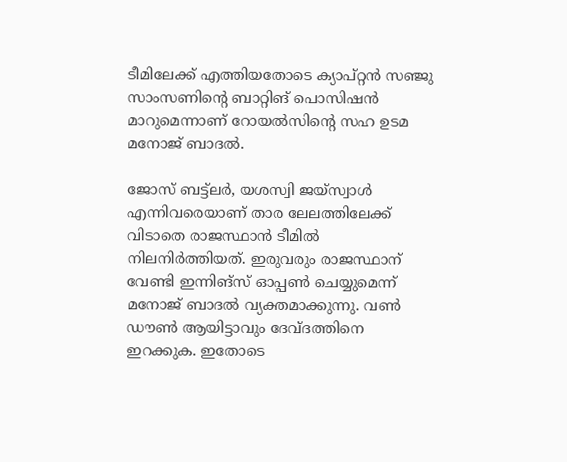ടീമിലേക്ക് എത്തിയതോടെ ക്യാപ്റ്റന്‍ സഞ്ജു സാംസണിന്റെ ബാറ്റിങ് പൊസിഷന്‍ മാറുമെന്നാണ് റോയല്‍സിന്റെ സഹ ഉടമ മനോജ് ബാദല്‍.

ജോസ് ബട്ട്‌ലര്‍, യശസ്വി ജയ്‌സ്വാള്‍ എന്നിവരെയാണ് താര ലേലത്തിലേക്ക് വിടാതെ രാജസ്ഥാന്‍ ടീമില്‍ നിലനിര്‍ത്തിയത്. ഇരുവരും രാജസ്ഥാന് വേണ്ടി ഇന്നിങ്‌സ് ഓപ്പണ്‍ ചെയ്യുമെന്ന് മനോജ് ബാദല്‍ വ്യക്തമാക്കുന്നു. വണ്‍ ഡൗണ്‍ ആയിട്ടാവും ദേവ്ദത്തിനെ ഇറക്കുക. ഇതോടെ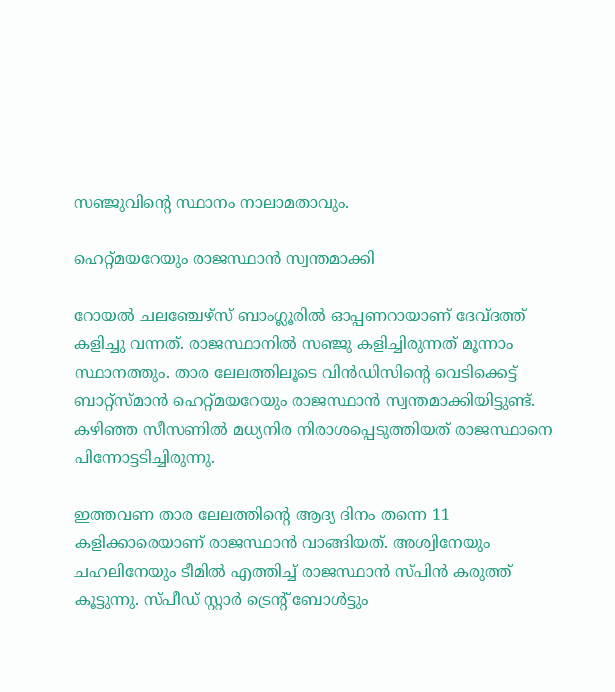സഞ്ജുവിന്റെ സ്ഥാനം നാലാമതാവും.

ഹെറ്റ്മയറേയും രാജസ്ഥാന്‍ സ്വന്തമാക്കി

റോയല്‍ ചലഞ്ചേഴ്‌സ് ബാംഗ്ലൂരില്‍ ഓപ്പണറായാണ് ദേവ്ദത്ത് കളിച്ചു വന്നത്. രാജസ്ഥാനില്‍ സഞ്ജു കളിച്ചിരുന്നത് മൂന്നാം സ്ഥാനത്തും. താര ലേലത്തിലൂടെ വിന്‍ഡിസിന്റെ വെടിക്കെട്ട് ബാറ്റ്‌സ്മാന്‍ ഹെറ്റ്മയറേയും രാജസ്ഥാന്‍ സ്വന്തമാക്കിയിട്ടുണ്ട്. കഴിഞ്ഞ സീസണില്‍ മധ്യനിര നിരാശപ്പെടുത്തിയത് രാജസ്ഥാനെ പിന്നോട്ടടിച്ചിരുന്നു.

ഇത്തവണ താര ലേലത്തിന്റെ ആദ്യ ദിനം തന്നെ 11 കളിക്കാരെയാണ് രാജസ്ഥാന്‍ വാങ്ങിയത്. അശ്വിനേയും ചഹലിനേയും ടീമില്‍ എത്തിച്ച് രാജസ്ഥാന്‍ സ്പിന്‍ കരുത്ത് കൂട്ടുന്നു. സ്പീഡ് സ്റ്റാര്‍ ട്രെന്റ് ബോള്‍ട്ടും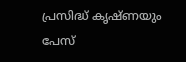പ്രസിദ്ധ് കൃഷ്ണയും പേസ്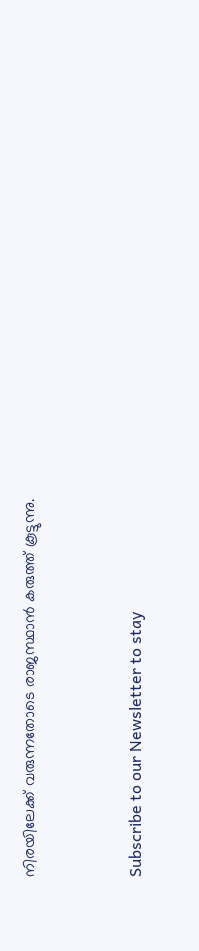നിരയിലേക്ക് വരുന്നതോടെ രാജസ്ഥാന്‍ കരുത്ത് കൂട്ടുന്നു.


Subscribe to our Newsletter to stay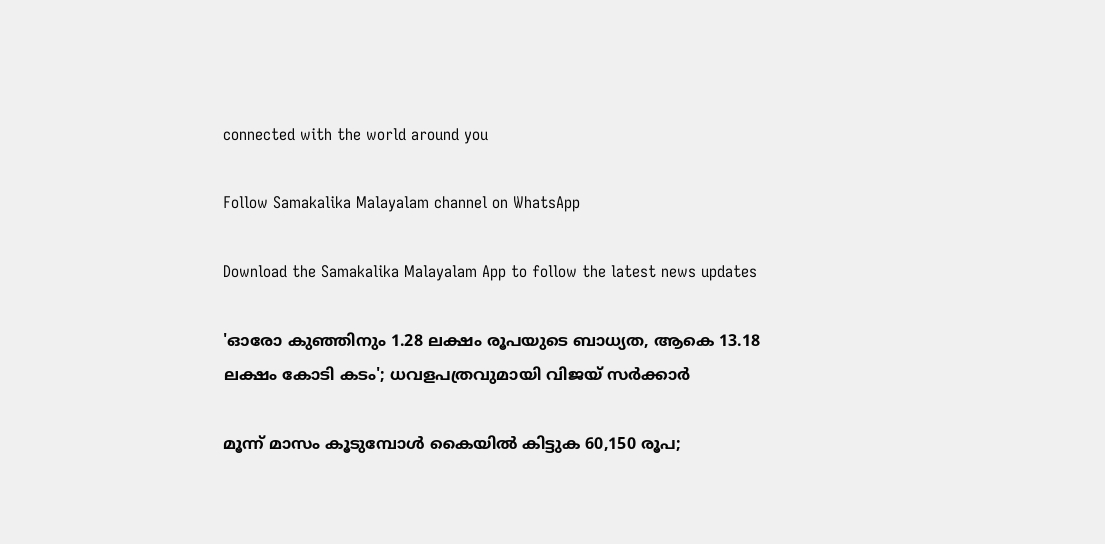connected with the world around you

Follow Samakalika Malayalam channel on WhatsApp

Download the Samakalika Malayalam App to follow the latest news updates

'ഓരോ കുഞ്ഞിനും 1.28 ലക്ഷം രൂപയുടെ ബാധ്യത, ആകെ 13.18 ലക്ഷം കോടി കടം'; ധവളപത്രവുമായി വിജയ്‌ സർക്കാർ

മൂന്ന് മാസം കൂടുമ്പോള്‍ കൈയില്‍ കിട്ടുക 60,150 രൂപ;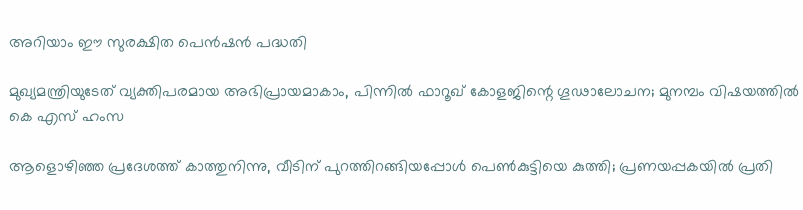അറിയാം ഈ സുരക്ഷിത പെന്‍ഷന്‍ പദ്ധതി

മുഖ്യമന്ത്രിയുടേത് വ്യക്തിപരമായ അഭിപ്രായമാകാം, പിന്നിൽ ഫാറൂഖ് കോളജിന്റെ ഗൂഢാലോചന; മുനമ്പം വിഷയത്തിൽ കെ എസ് ഹംസ

ആളൊഴിഞ്ഞ പ്രദേശത്ത് കാത്തുനിന്നു, വീടിന് പുറത്തിറങ്ങിയപ്പോള്‍ പെണ്‍കുട്ടിയെ കുത്തി; പ്രണയപ്പകയില്‍ പ്രതി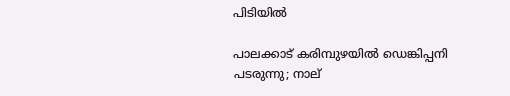പിടിയില്‍

പാലക്കാട് കരിമ്പുഴയിൽ ഡെങ്കിപ്പനി പടരുന്നു; നാല്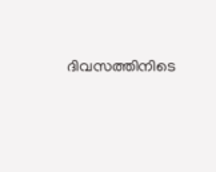ദിവസത്തിനിടെ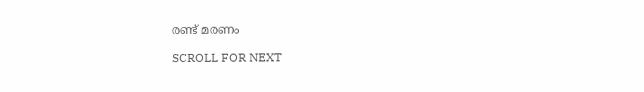രണ്ട് മരണം

SCROLL FOR NEXT